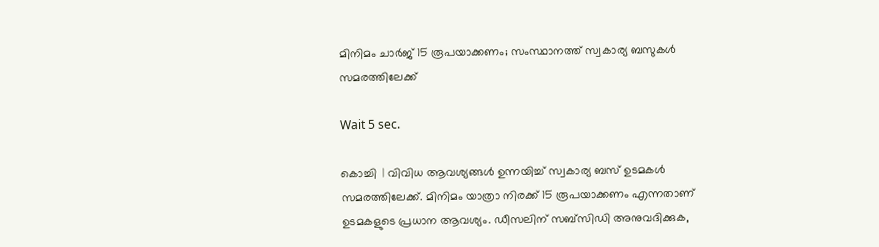മിനിമം ചാര്‍ജ് 15 രൂപയാക്കണം; സംസ്ഥാനത്ത് സ്വകാര്യ ബസുകള്‍ സമരത്തിലേക്ക്

Wait 5 sec.

കൊച്ചി  | വിവിധ ആവശ്യങ്ങള്‍ ഉന്നയിച്ച് സ്വകാര്യ ബസ് ഉടമകള്‍ സമരത്തിലേക്ക്. മിനിമം യാത്രാ നിരക്ക് 15 രൂപയാക്കണം എന്നതാണ് ഉടമകളുടെ പ്രധാന ആവശ്യം. ഡീസലിന് സബ്സിഡി അനുവദിക്കുക,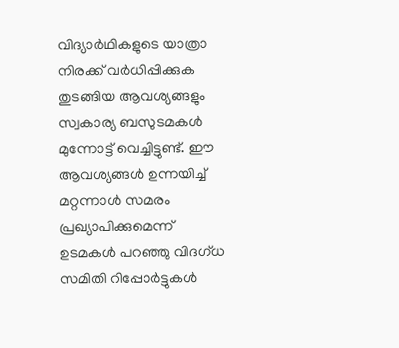വിദ്യാര്‍ഥികളുടെ യാത്രാ നിരക്ക് വര്‍ധിപ്പിക്കുക തുടങ്ങിയ ആവശ്യങ്ങളും സ്വകാര്യ ബസുടമകള്‍ മുന്നോട്ട് വെച്ചിട്ടുണ്ട്. ഈ ആവശ്യങ്ങള്‍ ഉന്നയിച്ച് മറ്റന്നാള്‍ സമരം പ്രഖ്യാപിക്കുമെന്ന് ഉടമകള്‍ പറഞ്ഞു വിദഗ്ധ സമിതി റിപ്പോര്‍ട്ടുകള്‍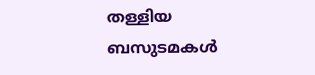തള്ളിയ ബസുടമകള്‍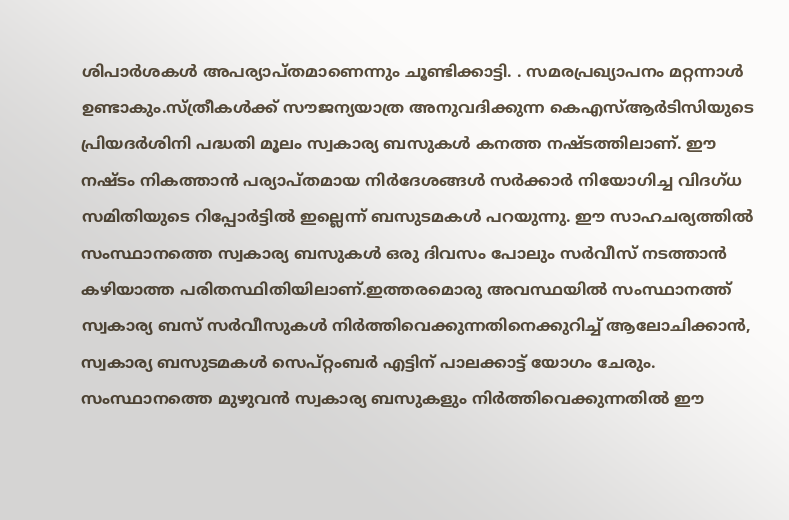ശിപാര്‍ശകള്‍ അപര്യാപ്തമാണെന്നും ചൂണ്ടിക്കാട്ടി. . സമരപ്രഖ്യാപനം മറ്റന്നാള്‍ ഉണ്ടാകും.സ്ത്രീകള്‍ക്ക് സൗജന്യയാത്ര അനുവദിക്കുന്ന കെഎസ്ആര്‍ടിസിയുടെ പ്രിയദര്‍ശിനി പദ്ധതി മൂലം സ്വകാര്യ ബസുകള്‍ കനത്ത നഷ്ടത്തിലാണ്. ഈ നഷ്ടം നികത്താന്‍ പര്യാപ്തമായ നിര്‍ദേശങ്ങള്‍ സര്‍ക്കാര്‍ നിയോഗിച്ച വിദഗ്ധ സമിതിയുടെ റിപ്പോര്‍ട്ടില്‍ ഇല്ലെന്ന് ബസുടമകള്‍ പറയുന്നു. ഈ സാഹചര്യത്തില്‍ സംസ്ഥാനത്തെ സ്വകാര്യ ബസുകള്‍ ഒരു ദിവസം പോലും സര്‍വീസ് നടത്താന്‍ കഴിയാത്ത പരിതസ്ഥിതിയിലാണ്.ഇത്തരമൊരു അവസ്ഥയില്‍ സംസ്ഥാനത്ത് സ്വകാര്യ ബസ് സര്‍വീസുകള്‍ നിര്‍ത്തിവെക്കുന്നതിനെക്കുറിച്ച് ആലോചിക്കാന്‍, സ്വകാര്യ ബസുടമകള്‍ സെപ്റ്റംബര്‍ എട്ടിന് പാലക്കാട്ട് യോഗം ചേരും. സംസ്ഥാനത്തെ മുഴുവന്‍ സ്വകാര്യ ബസുകളും നിര്‍ത്തിവെക്കുന്നതില്‍ ഈ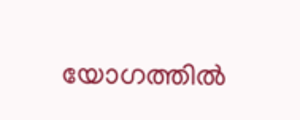യോഗത്തില്‍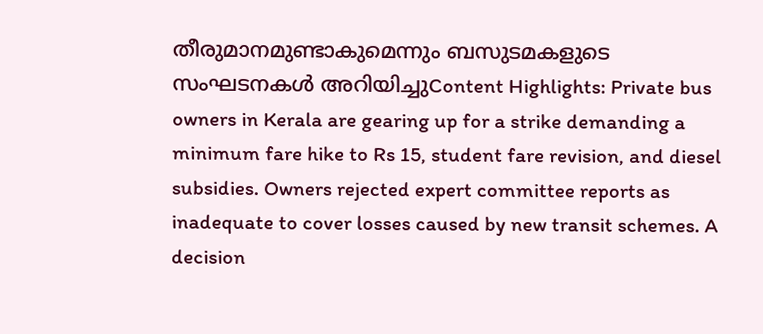തീരുമാനമുണ്ടാകുമെന്നും ബസുടമകളുടെ സംഘടനകള്‍ അറിയിച്ചുContent Highlights: Private bus owners in Kerala are gearing up for a strike demanding a minimum fare hike to Rs 15, student fare revision, and diesel subsidies. Owners rejected expert committee reports as inadequate to cover losses caused by new transit schemes. A decision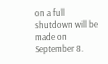on a full shutdown will be made on September 8.